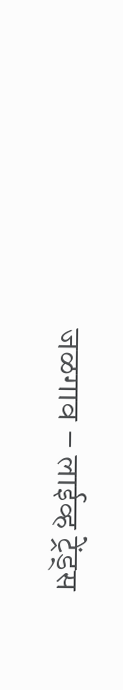जळगाव – लाईव्ह ट्रेंड्स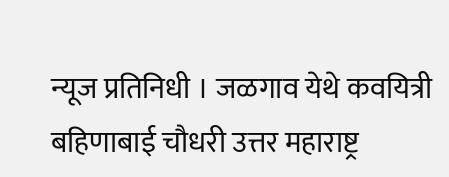न्यूज प्रतिनिधी । जळगाव येथे कवयित्री बहिणाबाई चौधरी उत्तर महाराष्ट्र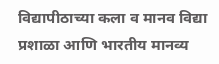विद्यापीठाच्या कला व मानव विद्या प्रशाळा आणि भारतीय मानव्य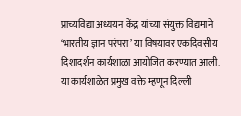प्राच्यविद्या अध्ययन केंद्र यांच्या संयुक्त विद्यमाने ‘भारतीय ज्ञान परंपरा’ या विषयावर एकदिवसीय दिशादर्शन कार्यशाळा आयोजित करण्यात आली. या कार्यशाळेत प्रमुख वक्ते म्हणून दिल्ली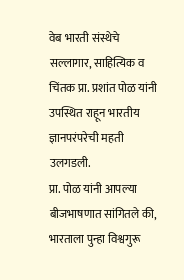वेब भारती संस्थेचे सल्लागार, साहित्यिक व चिंतक प्रा. प्रशांत पोळ यांनी उपस्थित राहून भारतीय ज्ञानपरंपरेची महती उलगडली.
प्रा. पोळ यांनी आपल्या बीजभाषणात सांगितले की, भारताला पुन्हा विश्वगुरू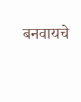बनवायचे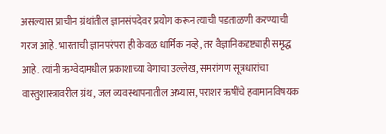असल्यास प्राचीन ग्रंथांतील ज्ञानसंपदेवर प्रयोग करून त्याची पडताळणी करण्याची गरज आहे. भारताची ज्ञानपरंपरा ही केवळ धार्मिक नव्हे, तर वैज्ञानिकदृष्ट्याही समृद्ध आहे. त्यांनी ऋग्वेदामधील प्रकाशाच्या वेगाचा उल्लेख, समरांगण सूत्रधारांचा वास्तुशास्त्रावरील ग्रंथ, जल व्यवस्थापनातील अभ्यास, पराशर ऋषींचे हवामानविषयक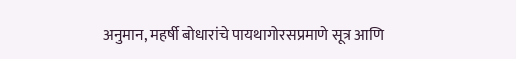अनुमान, महर्षी बोधारांचे पायथागोरसप्रमाणे सूत्र आणि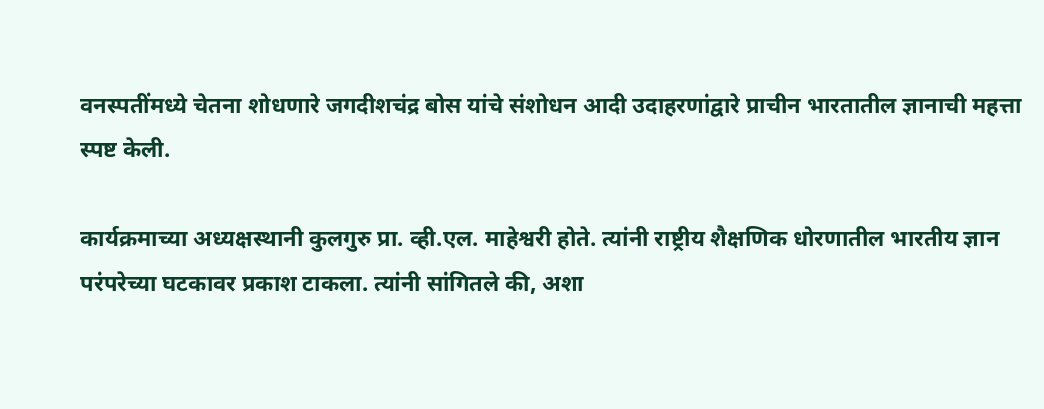वनस्पतींमध्ये चेतना शोधणारे जगदीशचंद्र बोस यांचे संशोधन आदी उदाहरणांद्वारे प्राचीन भारतातील ज्ञानाची महत्ता स्पष्ट केली.

कार्यक्रमाच्या अध्यक्षस्थानी कुलगुरु प्रा. व्ही.एल. माहेश्वरी होते. त्यांनी राष्ट्रीय शैक्षणिक धोरणातील भारतीय ज्ञान परंपरेच्या घटकावर प्रकाश टाकला. त्यांनी सांगितले की, अशा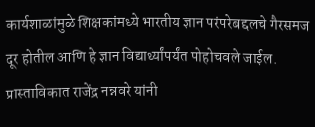कार्यशाळांमुळे शिक्षकांमध्ये भारतीय ज्ञान परंपरेबद्दलचे गैरसमज दूर होतील आणि हे ज्ञान विद्यार्थ्यांपर्यंत पोहोचवले जाईल.
प्रास्ताविकात राजेंद्र नन्नवरे यांनी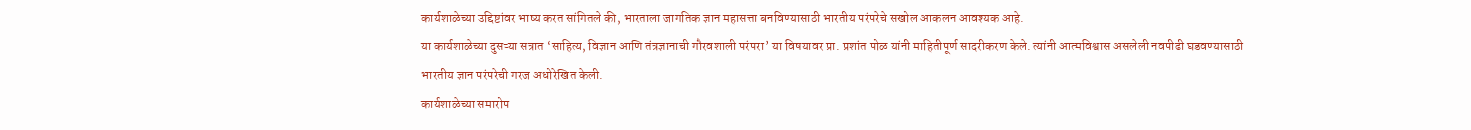कार्यशाळेच्या उद्दिष्टांवर भाष्य करत सांगितले की, भारताला जागतिक ज्ञान महासत्ता बनविण्यासाठी भारतीय परंपरेचे सखोल आकलन आवश्यक आहे.
या कार्यशाळेच्या दुसऱ्या सत्रात ‘साहित्य, विज्ञान आणि तंत्रज्ञानाची गौरवशाली परंपरा’ या विषयावर प्रा. प्रशांत पोळ यांनी माहितीपूर्ण सादरीकरण केले. त्यांनी आत्मविश्वास असलेली नवपीढी घडवण्यासाठी भारतीय ज्ञान परंपरेची गरज अधोरेखित केली.
कार्यशाळेच्या समारोप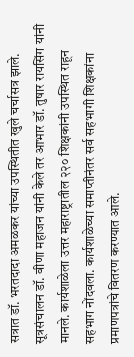सत्रात डॉ. भरतदादा अमळकर यांच्या उपस्थितीत खुले चर्चासत्र झाले. सूत्रसंचालन डॉ. वीणा महाजन यांनी केले तर आभार डॉ. तुषार रायसिंग यांनी मानले. कार्यशाळेला उत्तर महाराष्ट्रातील २२० शिक्षकांनी उपस्थित राहून सहभाग नोंदवला. कार्यशाळेच्या समाप्तीनंतर सर्व सहभागी शिक्षकांना प्रमाणपत्रांचे वितरण करण्यात आले.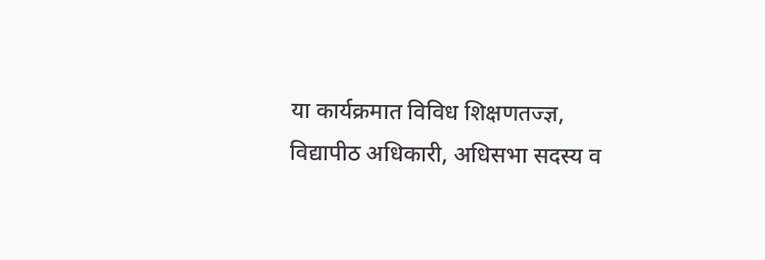या कार्यक्रमात विविध शिक्षणतज्ज्ञ, विद्यापीठ अधिकारी, अधिसभा सदस्य व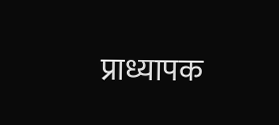प्राध्यापक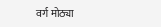वर्ग मोठ्या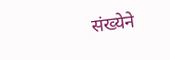संख्येने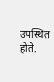उपस्थित होते.